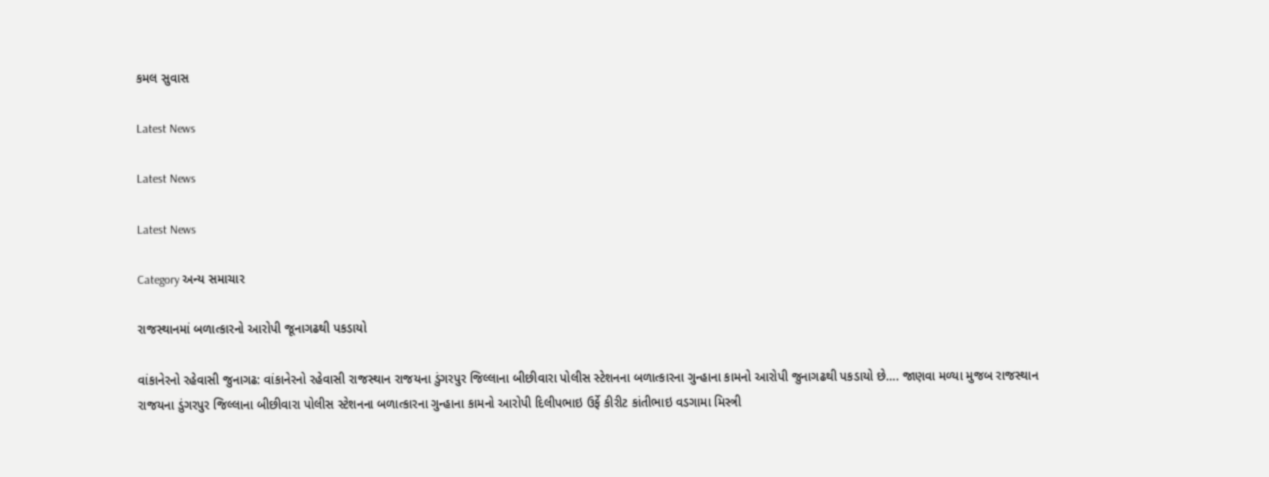કમલ સુવાસ

Latest News

Latest News

Latest News

Category અન્ય સમાચાર

રાજસ્થાનમાં બળાત્કારનો આરોપી જૂનાગઢથી પકડાયો

વાંકાનેરનો રહેવાસી જુનાગઢ: વાંકાનેરનો રહેવાસી રાજસ્થાન રાજયના ડુંગરપુર જિલ્લાના બીછીવારા પોલીસ સ્ટેશનના બળાત્કારના ગુન્હાના કામનો આરોપી જુનાગઢથી પકડાયો છે…. જાણવા મળ્યા મુજબ રાજસ્થાન રાજયના ડુંગરપુર જિલ્લાના બીછીવારા પોલીસ સ્ટેશનના બળાત્કારના ગુન્હાના કામનો આરોપી દિલીપભાઇ ઉર્ફે કીરીટ કાંતીભાઇ વડગામા મિસ્ત્રી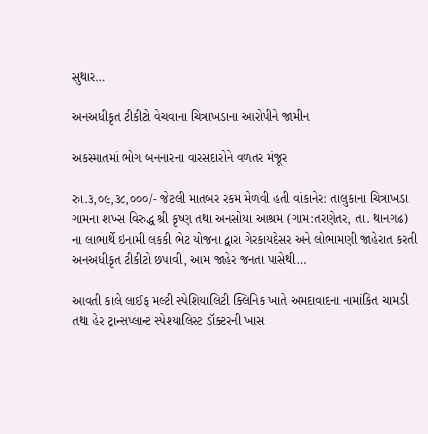સુથાર…

અનઅધીકૃત ટીકીટો વેચવાના ચિત્રાખડાના આરોપીને જામીન

અકસ્માતમાં ભોગ બનનારના વારસદારોને વળતર મંજૂર

રુા.૩,૦૯,૩૮,૦૦૦/- જેટલી માતબર રકમ મેળવી હતી વાંકાનેર: તાલુકાના ચિત્રાખડા ગામના શખ્સ વિરુદ્ધ શ્રી કૃષ્ણ તથા અનસોયા આશ્રમ (ગામ:તરણેતર, તા. થાનગઢ) ના લાભાર્થે ઇનામી લકકી ભેટ યોજના દ્વારા ગેરકાયદેસર અને લોભામણી જાહેરાત કરતી અનઅધીકૃત ટીકીટો છપાવી, આમ જાહેર જનતા પાસેથી…

આવતી કાલે લાઈફ મલ્ટી સ્પેશિયાલિટી ક્લિનિક ખાતે અમદાવાદના નામાંકિત ચામડી તથા હેર ટ્રાન્સપ્લાન્ટ સ્પેશ્યાલિસ્ટ ડૉક્ટરની ખાસ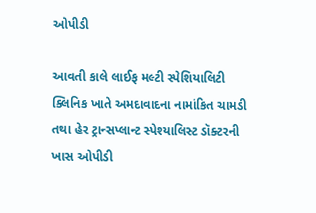ઓપીડી

આવતી કાલે લાઈફ મલ્ટી સ્પેશિયાલિટી ક્લિનિક ખાતે અમદાવાદના નામાંકિત ચામડી તથા હેર ટ્રાન્સપ્લાન્ટ સ્પેશ્યાલિસ્ટ ડૉક્ટરની ખાસ ઓપીડી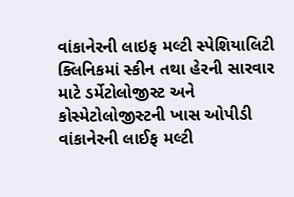વાંકાનેરની લાઇફ મલ્ટી સ્પેશિયાલિટી ક્લિનિકમાં સ્કીન તથા હેરની સારવાર માટે ડર્મેટોલોજીસ્ટ અને કોસ્મેટોલોજીસ્ટની ખાસ ઓપીડી વાંકાનેરની લાઈફ મલ્ટી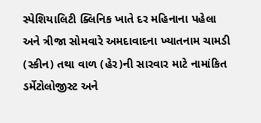સ્પેશિયાલિટી ક્લિનિક ખાતે દર મહિનાના પહેલા અને ત્રીજા સોમવારે અમદાવાદના ખ્યાતનામ ચામડી (સ્કીન) તથા વાળ (હેર)ની સારવાર માટે નામાંકિત ડર્મેટોલોજીસ્ટ અને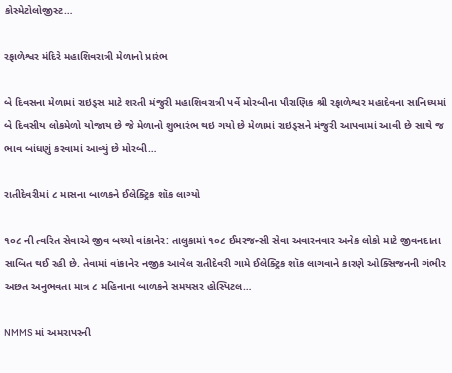કોસ્મેટોલોજીસ્ટ…

રફાળેશ્વર મંદિરે મહાશિવરાત્રી મેળાનો પ્રારંભ

બે દિવસના મેળામાં રાઇડ્સ માટે શરતી મંજુરી મહાશિવરાત્રી પર્વે મોરબીના પૌરાણિક શ્રી રફાળેશ્વર મહાદેવના સાનિધ્યમાં બે દિવસીય લોકમેળો યોજાય છે જે મેળાનો શુભારંભ થઇ ગયો છે મેળામાં રાઇડ્સને મંજુરી આપવામાં આવી છે સાથે જ ભાવ બાંધણું કરવામાં આવ્યું છે મોરબી…

રાતીદેવરીમાં ૮ માસના બાળકને ઈલેક્ટ્રિક શૉક લાગ્યો

૧૦૮ ની ત્વરિત સેવાએ જીવ બચ્યો વાંકાનેર: તાલુકામાં ૧૦૮ ઈમરજન્સી સેવા અવારનવાર અનેક લોકો માટે જીવનદાતા સાબિત થઈ રહી છે. તેવામાં વાંકાનેર નજીક આવેલ રાતીદેવરી ગામે ઈલેક્ટ્રિક શૉક લાગવાને કારણે ઓક્સિજનની ગંભીર અછત અનુભવતા માત્ર ૮ મહિનાના બાળકને સમયસર હોસ્પિટલ…

NMMS માં અમરાપરની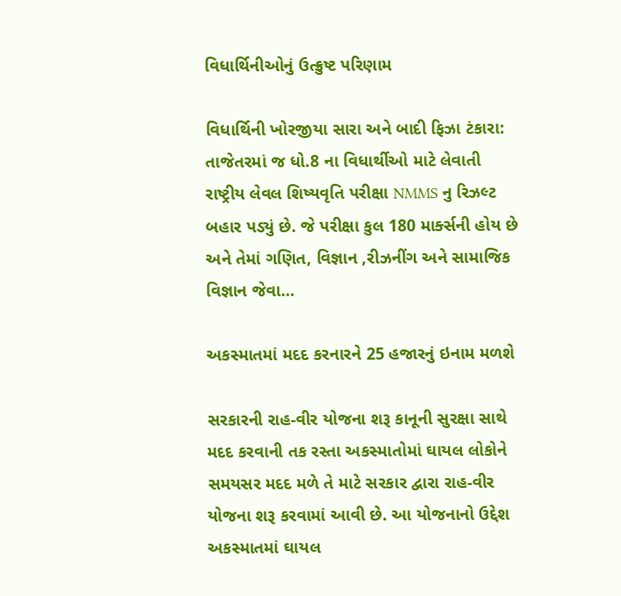વિધાર્થિનીઓનું ઉત્ક્રુષ્ટ પરિણામ

વિધાર્થિની ખોરજીયા સારા અને બાદી ફિઝા ટંકારા: તાજેતરમાં જ ધો.8 ના વિધાર્થીઓ માટે લેવાતી રાષ્ટ્રીય લેવલ શિષ્યવૃતિ પરીક્ષા NMMS નુ રિઝલ્ટ બહાર પડ્યું છે. જે પરીક્ષા કુલ 180 માર્ક્સની હોય છે અને તેમાં ગણિત, વિજ્ઞાન ,રીઝનીંગ અને સામાજિક વિજ્ઞાન જેવા…

અકસ્માતમાં મદદ કરનારને 25 હજારનું ઇનામ મળશે

સરકારની રાહ-વીર યોજના શરૂ કાનૂની સુરક્ષા સાથે મદદ કરવાની તક રસ્તા અકસ્માતોમાં ઘાયલ લોકોને સમયસર મદદ મળે તે માટે સરકાર દ્વારા રાહ-વીર યોજના શરૂ કરવામાં આવી છે. આ યોજનાનો ઉદ્દેશ અકસ્માતમાં ઘાયલ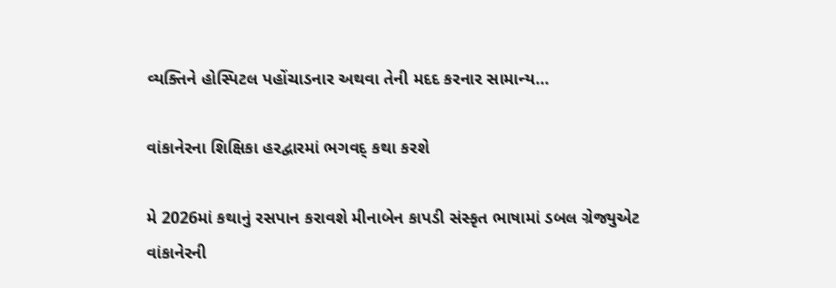વ્યક્તિને હોસ્પિટલ પહોંચાડનાર અથવા તેની મદદ કરનાર સામાન્ય…

વાંકાનેરના શિક્ષિકા હરદ્વારમાં ભગવદ્ કથા કરશે

મે 2026માં કથાનું રસપાન કરાવશે મીનાબેન કાપડી સંસ્કૃત ભાષામાં ડબલ ગ્રેજ્યુએટ વાંકાનેરની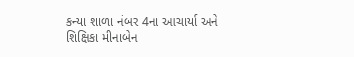કન્યા શાળા નંબર 4ના આચાર્યા અને શિક્ષિકા મીનાબેન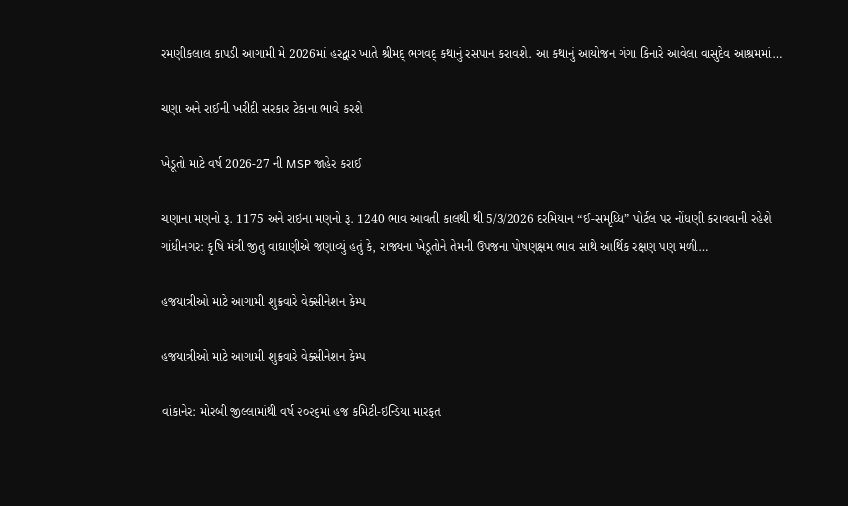રમણીકલાલ કાપડી આગામી મે 2026માં હરદ્વાર ખાતે શ્રીમદ્ ભગવદ્ કથાનું રસપાન કરાવશે. આ કથાનું આયોજન ગંગા કિનારે આવેલા વાસુદેવ આશ્રમમાં…

ચણા અને રાઈની ખરીદી સરકાર ટેકાના ભાવે કરશે

ખેડૂતો માટે વર્ષ 2026-27 ની MSP જાહેર કરાઈ

ચણાના મણનો રૂ. 1175 અને રાઇના મણનો રૂ. 1240 ભાવ આવતી કાલથી થી 5/3/2026 દરમિયાન “ઈ-સમૃધ્ધિ” પોર્ટલ પર નોંધણી કરાવવાની રહેશે ગાંધીનગર: કૃષિ મંત્રી જીતુ વાઘાણીએ જણાવ્યું હતું કે, રાજ્યના ખેડૂતોને તેમની ઉપજના પોષણક્ષમ ભાવ સાથે આર્થિક રક્ષણ પણ મળી…

હજયાત્રીઓ માટે આગામી શુક્રવારે વેક્સીનેશન કેમ્પ

હજયાત્રીઓ માટે આગામી શુક્રવારે વેક્સીનેશન કેમ્પ

વાંકાનેર: મોરબી જીલ્લામાંથી વર્ષ ૨૦૨૬માં હજ કમિટી-ઇન્ડિયા મારફત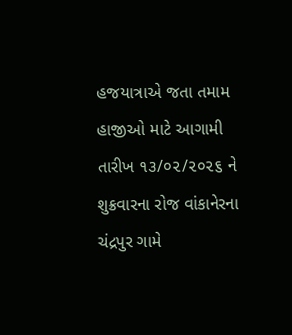હજયાત્રાએ જતા તમામ હાજીઓ માટે આગામી તારીખ ૧૩/૦૨/૨૦૨૬ ને શુક્રવારના રોજ વાંકાનેરના ચંદ્રપુર ગામે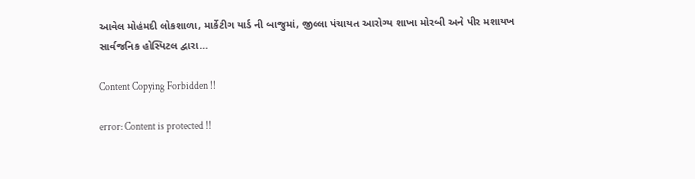આવેલ મોહંમદી લોકશાળા, માર્કેટીગ યાર્ડ ની બાજુમાં, જીલ્લા પંચાયત આરોગ્ય શાખા મોરબી અને પીર મશાયખ સાર્વજનિક હોસ્પિટલ દ્વારા…

Content Copying Forbidden !!

error: Content is protected !!